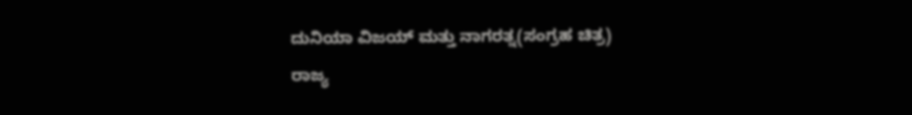ದುನಿಯಾ ವಿಜಯ್ ಮತ್ತು ನಾಗರತ್ನ(ಸಂಗ್ರಹ ಚಿತ್ರ)
ರಾಜ್ಯ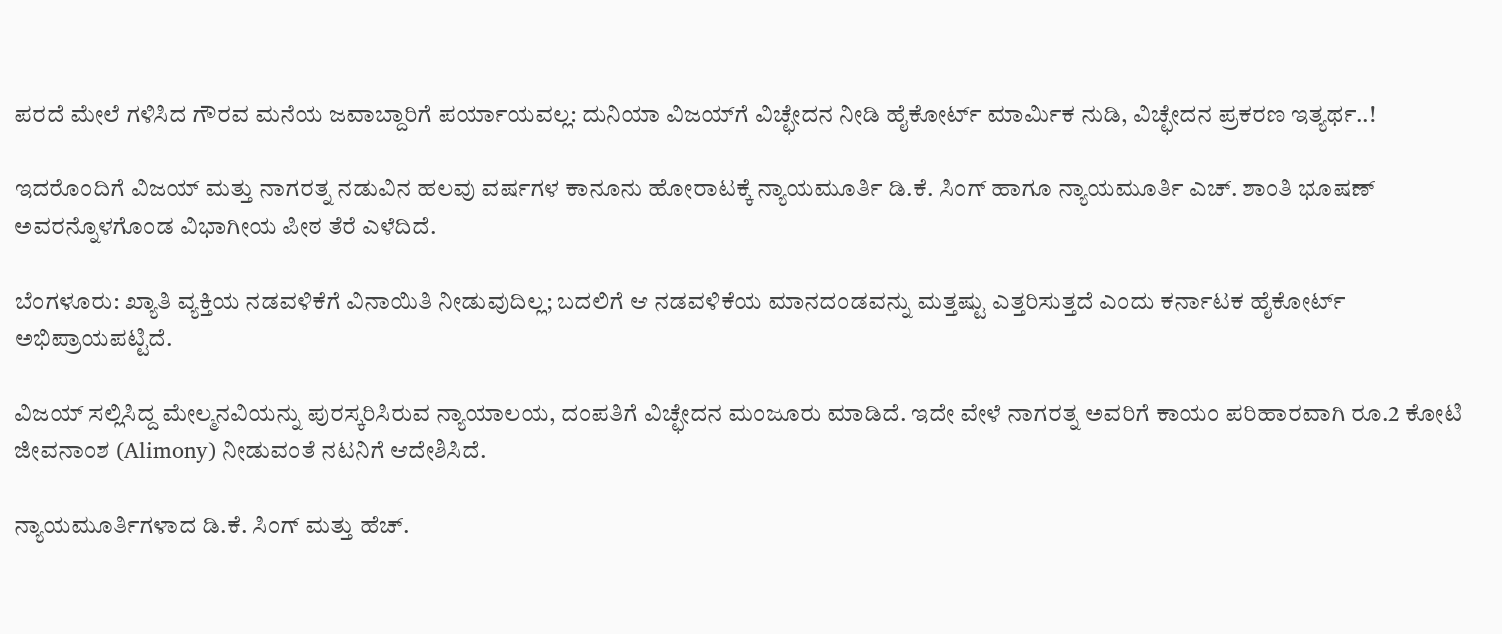ಪರದೆ ಮೇಲೆ ಗಳಿಸಿದ ಗೌರವ ಮನೆಯ ಜವಾಬ್ದಾರಿಗೆ ಪರ್ಯಾಯವಲ್ಲ: ದುನಿಯಾ ವಿಜಯ್‌ಗೆ ವಿಚ್ಛೇದನ ನೀಡಿ ಹೈಕೋರ್ಟ್ ಮಾರ್ಮಿಕ ನುಡಿ, ವಿಚ್ಛೇದನ ಪ್ರಕರಣ ಇತ್ಯರ್ಥ..!

ಇದರೊಂದಿಗೆ ವಿಜಯ್ ಮತ್ತು ನಾಗರತ್ನ ನಡುವಿನ ಹಲವು ವರ್ಷಗಳ ಕಾನೂನು ಹೋರಾಟಕ್ಕೆ ನ್ಯಾಯಮೂರ್ತಿ ಡಿ.ಕೆ. ಸಿಂಗ್ ಹಾಗೂ ನ್ಯಾಯಮೂರ್ತಿ ಎಚ್. ಶಾಂತಿ ಭೂಷಣ್ ಅವರನ್ನೊಳಗೊಂಡ ವಿಭಾಗೀಯ ಪೀಠ ತೆರೆ ಎಳೆದಿದೆ.

ಬೆಂಗಳೂರು: ಖ್ಯಾತಿ ವ್ಯಕ್ತಿಯ ನಡವಳಿಕೆಗೆ ವಿನಾಯಿತಿ ನೀಡುವುದಿಲ್ಲ; ಬದಲಿಗೆ ಆ ನಡವಳಿಕೆಯ ಮಾನದಂಡವನ್ನು ಮತ್ತಷ್ಟು ಎತ್ತರಿಸುತ್ತದೆ ಎಂದು ಕರ್ನಾಟಕ ಹೈಕೋರ್ಟ್ ಅಭಿಪ್ರಾಯಪಟ್ಟಿದೆ.

ವಿಜಯ್ ಸಲ್ಲಿಸಿದ್ದ ಮೇಲ್ಮನವಿಯನ್ನು ಪುರಸ್ಕರಿಸಿರುವ ನ್ಯಾಯಾಲಯ, ದಂಪತಿಗೆ ವಿಚ್ಛೇದನ ಮಂಜೂರು ಮಾಡಿದೆ. ಇದೇ ವೇಳೆ ನಾಗರತ್ನ ಅವರಿಗೆ ಕಾಯಂ ಪರಿಹಾರವಾಗಿ ರೂ.2 ಕೋಟಿ ಜೀವನಾಂಶ (Alimony) ನೀಡುವಂತೆ ನಟನಿಗೆ ಆದೇಶಿಸಿದೆ.

ನ್ಯಾಯಮೂರ್ತಿಗಳಾದ ಡಿ.ಕೆ. ಸಿಂಗ್ ಮತ್ತು ಹೆಚ್.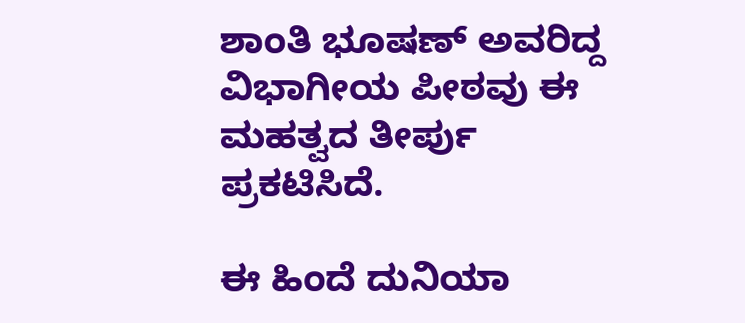ಶಾಂತಿ ಭೂಷಣ್ ಅವರಿದ್ದ ವಿಭಾಗೀಯ ಪೀಠವು ಈ ಮಹತ್ವದ ತೀರ್ಪು ಪ್ರಕಟಿಸಿದೆ.

ಈ ಹಿಂದೆ ದುನಿಯಾ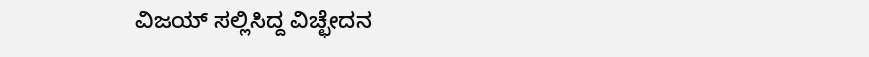ವಿಜಯ್ ಸಲ್ಲಿಸಿದ್ದ ವಿಚ್ಛೇದನ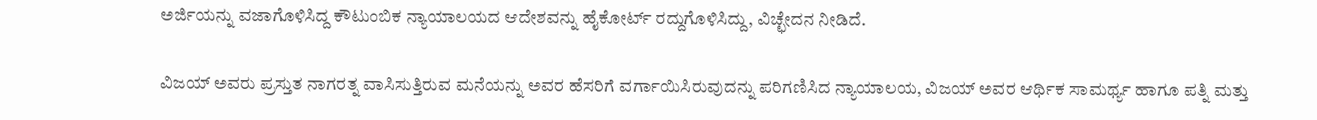ಅರ್ಜಿಯನ್ನು ವಜಾಗೊಳಿಸಿದ್ದ ಕೌಟುಂಬಿಕ ನ್ಯಾಯಾಲಯದ ಆದೇಶವನ್ನು ಹೈಕೋರ್ಟ್ ರದ್ದುಗೊಳಿಸಿದ್ದು, ವಿಚ್ಛೇದನ ನೀಡಿದೆ.

ವಿಜಯ್ ಅವರು ಪ್ರಸ್ತುತ ನಾಗರತ್ನ ವಾಸಿಸುತ್ತಿರುವ ಮನೆಯನ್ನು ಅವರ ಹೆಸರಿಗೆ ವರ್ಗಾಯಿಸಿರುವುದನ್ನು ಪರಿಗಣಿಸಿದ ನ್ಯಾಯಾಲಯ, ವಿಜಯ್ ಅವರ ಆರ್ಥಿಕ ಸಾಮರ್ಥ್ಯ ಹಾಗೂ ಪತ್ನಿ ಮತ್ತು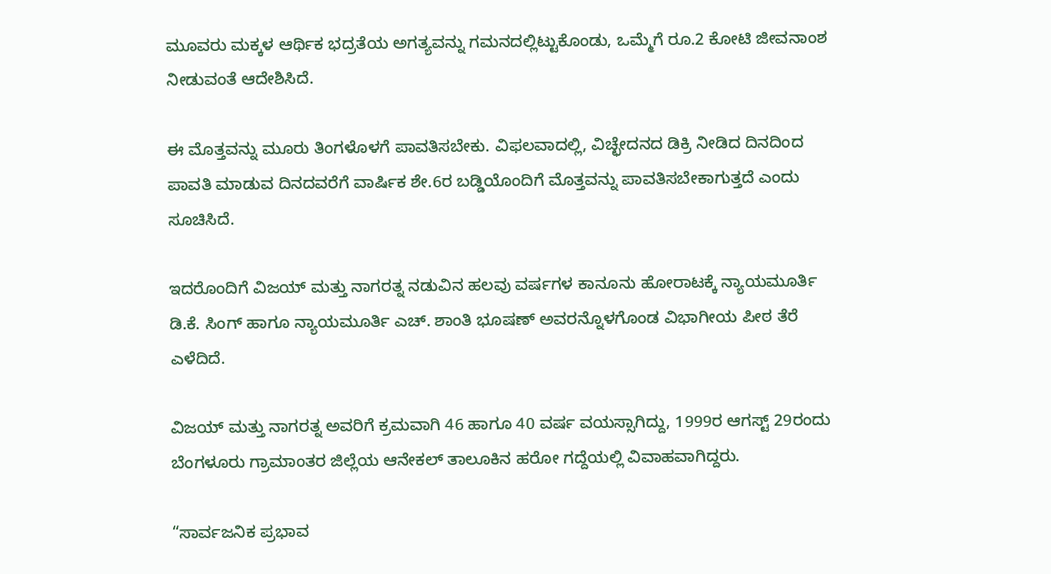ಮೂವರು ಮಕ್ಕಳ ಆರ್ಥಿಕ ಭದ್ರತೆಯ ಅಗತ್ಯವನ್ನು ಗಮನದಲ್ಲಿಟ್ಟುಕೊಂಡು, ಒಮ್ಮೆಗೆ ರೂ.2 ಕೋಟಿ ಜೀವನಾಂಶ ನೀಡುವಂತೆ ಆದೇಶಿಸಿದೆ.

ಈ ಮೊತ್ತವನ್ನು ಮೂರು ತಿಂಗಳೊಳಗೆ ಪಾವತಿಸಬೇಕು. ವಿಫಲವಾದಲ್ಲಿ, ವಿಚ್ಛೇದನದ ಡಿಕ್ರಿ ನೀಡಿದ ದಿನದಿಂದ ಪಾವತಿ ಮಾಡುವ ದಿನದವರೆಗೆ ವಾರ್ಷಿಕ ಶೇ.6ರ ಬಡ್ಡಿಯೊಂದಿಗೆ ಮೊತ್ತವನ್ನು ಪಾವತಿಸಬೇಕಾಗುತ್ತದೆ ಎಂದು ಸೂಚಿಸಿದೆ.

ಇದರೊಂದಿಗೆ ವಿಜಯ್ ಮತ್ತು ನಾಗರತ್ನ ನಡುವಿನ ಹಲವು ವರ್ಷಗಳ ಕಾನೂನು ಹೋರಾಟಕ್ಕೆ ನ್ಯಾಯಮೂರ್ತಿ ಡಿ.ಕೆ. ಸಿಂಗ್ ಹಾಗೂ ನ್ಯಾಯಮೂರ್ತಿ ಎಚ್. ಶಾಂತಿ ಭೂಷಣ್ ಅವರನ್ನೊಳಗೊಂಡ ವಿಭಾಗೀಯ ಪೀಠ ತೆರೆ ಎಳೆದಿದೆ.

ವಿಜಯ್ ಮತ್ತು ನಾಗರತ್ನ ಅವರಿಗೆ ಕ್ರಮವಾಗಿ 46 ಹಾಗೂ 40 ವರ್ಷ ವಯಸ್ಸಾಗಿದ್ದು, 1999ರ ಆಗಸ್ಟ್ 29ರಂದು ಬೆಂಗಳೂರು ಗ್ರಾಮಾಂತರ ಜಿಲ್ಲೆಯ ಆನೇಕಲ್ ತಾಲೂಕಿನ ಹರೋ ಗದ್ದೆಯಲ್ಲಿ ವಿವಾಹವಾಗಿದ್ದರು.

“ಸಾರ್ವಜನಿಕ ಪ್ರಭಾವ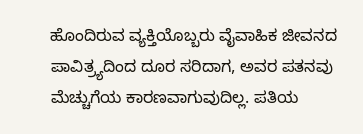ಹೊಂದಿರುವ ವ್ಯಕ್ತಿಯೊಬ್ಬರು ವೈವಾಹಿಕ ಜೀವನದ ಪಾವಿತ್ರ್ಯದಿಂದ ದೂರ ಸರಿದಾಗ, ಅವರ ಪತನವು ಮೆಚ್ಚುಗೆಯ ಕಾರಣವಾಗುವುದಿಲ್ಲ. ಪತಿಯ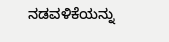ನಡವಳಿಕೆಯನ್ನು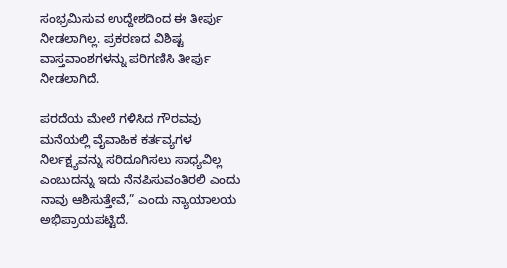ಸಂಭ್ರಮಿಸುವ ಉದ್ದೇಶದಿಂದ ಈ ತೀರ್ಪು ನೀಡಲಾಗಿಲ್ಲ. ಪ್ರಕರಣದ ವಿಶಿಷ್ಟ ವಾಸ್ತವಾಂಶಗಳನ್ನು ಪರಿಗಣಿಸಿ ತೀರ್ಪು ನೀಡಲಾಗಿದೆ.

ಪರದೆಯ ಮೇಲೆ ಗಳಿಸಿದ ಗೌರವವು ಮನೆಯಲ್ಲಿ ವೈವಾಹಿಕ ಕರ್ತವ್ಯಗಳ ನಿರ್ಲಕ್ಷ್ಯವನ್ನು ಸರಿದೂಗಿಸಲು ಸಾಧ್ಯವಿಲ್ಲ ಎಂಬುದನ್ನು ಇದು ನೆನಪಿಸುವಂತಿರಲಿ ಎಂದು ನಾವು ಆಶಿಸುತ್ತೇವೆ,” ಎಂದು ನ್ಯಾಯಾಲಯ ಅಭಿಪ್ರಾಯಪಟ್ಟಿದೆ.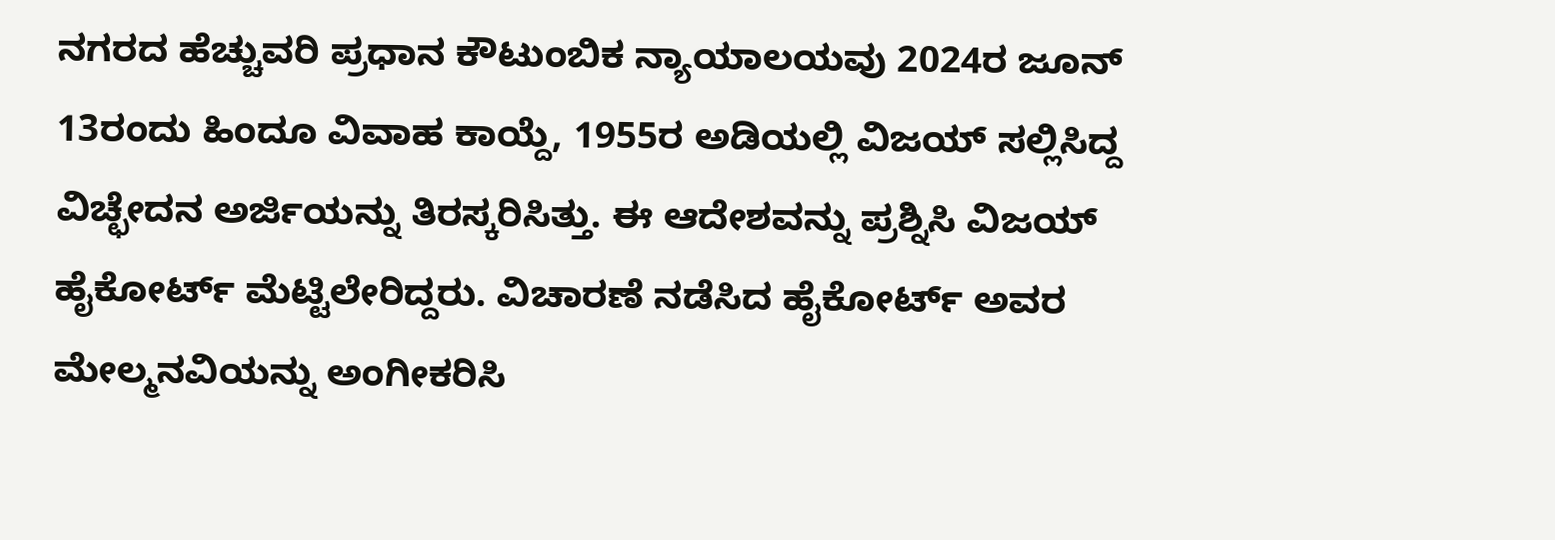ನಗರದ ಹೆಚ್ಚುವರಿ ಪ್ರಧಾನ ಕೌಟುಂಬಿಕ ನ್ಯಾಯಾಲಯವು 2024ರ ಜೂನ್ 13ರಂದು ಹಿಂದೂ ವಿವಾಹ ಕಾಯ್ದೆ, 1955ರ ಅಡಿಯಲ್ಲಿ ವಿಜಯ್ ಸಲ್ಲಿಸಿದ್ದ ವಿಚ್ಛೇದನ ಅರ್ಜಿಯನ್ನು ತಿರಸ್ಕರಿಸಿತ್ತು. ಈ ಆದೇಶವನ್ನು ಪ್ರಶ್ನಿಸಿ ವಿಜಯ್ ಹೈಕೋರ್ಟ್ ಮೆಟ್ಟಿಲೇರಿದ್ದರು. ವಿಚಾರಣೆ ನಡೆಸಿದ ಹೈಕೋರ್ಟ್ ಅವರ ಮೇಲ್ಮನವಿಯನ್ನು ಅಂಗೀಕರಿಸಿ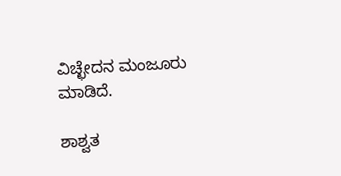ವಿಚ್ಛೇದನ ಮಂಜೂರು ಮಾಡಿದೆ.

ಶಾಶ್ವತ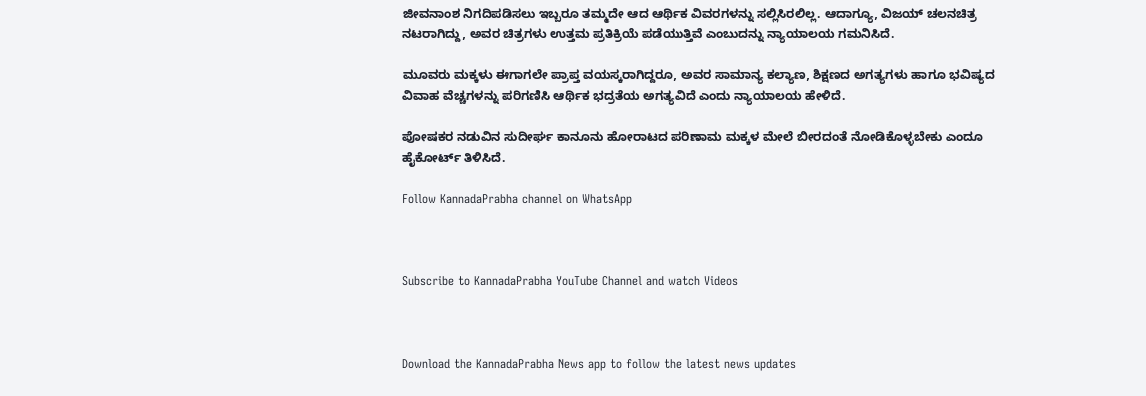ಜೀವನಾಂಶ ನಿಗದಿಪಡಿಸಲು ಇಬ್ಬರೂ ತಮ್ಮದೇ ಆದ ಆರ್ಥಿಕ ವಿವರಗಳನ್ನು ಸಲ್ಲಿಸಿರಲಿಲ್ಲ. ಆದಾಗ್ಯೂ, ವಿಜಯ್ ಚಲನಚಿತ್ರ ನಟರಾಗಿದ್ದು, ಅವರ ಚಿತ್ರಗಳು ಉತ್ತಮ ಪ್ರತಿಕ್ರಿಯೆ ಪಡೆಯುತ್ತಿವೆ ಎಂಬುದನ್ನು ನ್ಯಾಯಾಲಯ ಗಮನಿಸಿದೆ.

ಮೂವರು ಮಕ್ಕಳು ಈಗಾಗಲೇ ಪ್ರಾಪ್ತ ವಯಸ್ಕರಾಗಿದ್ದರೂ, ಅವರ ಸಾಮಾನ್ಯ ಕಲ್ಯಾಣ, ಶಿಕ್ಷಣದ ಅಗತ್ಯಗಳು ಹಾಗೂ ಭವಿಷ್ಯದ ವಿವಾಹ ವೆಚ್ಚಗಳನ್ನು ಪರಿಗಣಿಸಿ ಆರ್ಥಿಕ ಭದ್ರತೆಯ ಅಗತ್ಯವಿದೆ ಎಂದು ನ್ಯಾಯಾಲಯ ಹೇಳಿದೆ.

ಪೋಷಕರ ನಡುವಿನ ಸುದೀರ್ಘ ಕಾನೂನು ಹೋರಾಟದ ಪರಿಣಾಮ ಮಕ್ಕಳ ಮೇಲೆ ಬೀರದಂತೆ ನೋಡಿಕೊಳ್ಳಬೇಕು ಎಂದೂ ಹೈಕೋರ್ಟ್ ತಿಳಿಸಿದೆ.

Follow KannadaPrabha channel on WhatsApp



Subscribe to KannadaPrabha YouTube Channel and watch Videos



Download the KannadaPrabha News app to follow the latest news updates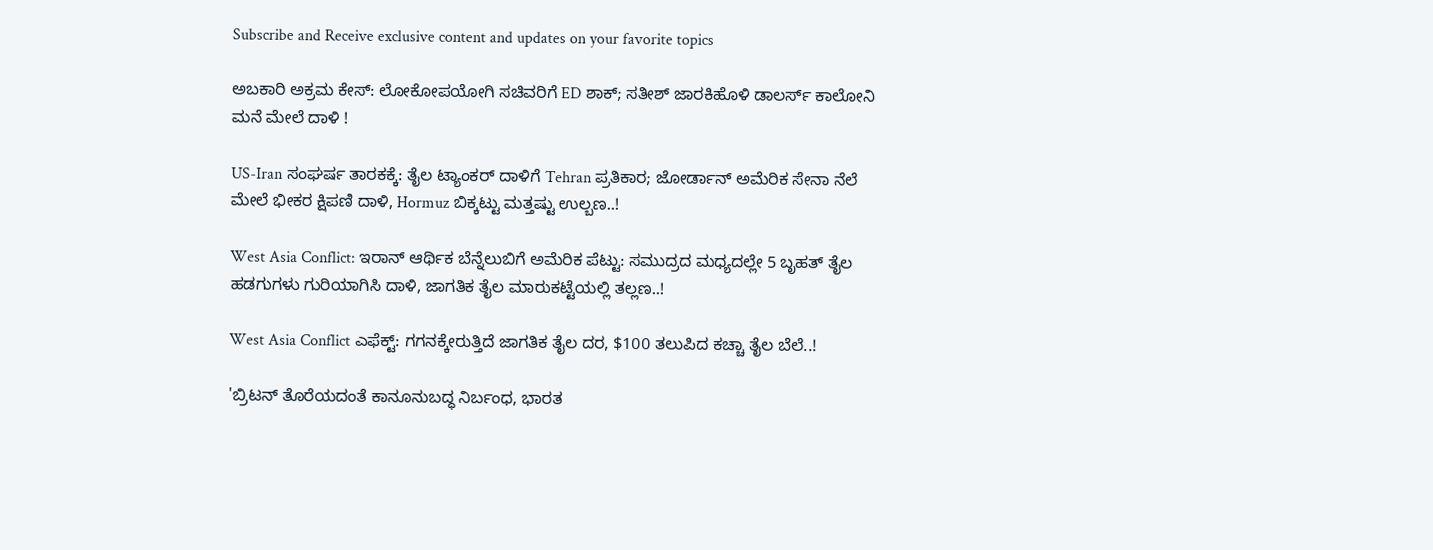Subscribe and Receive exclusive content and updates on your favorite topics

ಅಬಕಾರಿ ಅಕ್ರಮ ಕೇಸ್‌: ಲೋಕೋಪಯೋಗಿ ಸಚಿವರಿಗೆ ED ಶಾಕ್‌; ಸತೀಶ್ ಜಾರಕಿಹೊಳಿ ಡಾಲರ್ಸ್ ಕಾಲೋನಿ ಮನೆ ಮೇಲೆ ದಾಳಿ !

US-Iran ಸಂಘರ್ಷ ತಾರಕಕ್ಕೆ: ತೈಲ ಟ್ಯಾಂಕರ್ ದಾಳಿಗೆ Tehran ಪ್ರತಿಕಾರ; ಜೋರ್ಡಾನ್‌ ಅಮೆರಿಕ ಸೇನಾ ನೆಲೆ ಮೇಲೆ ಭೀಕರ ಕ್ಷಿಪಣಿ ದಾಳಿ, Hormuz ಬಿಕ್ಕಟ್ಟು ಮತ್ತಷ್ಟು ಉಲ್ಬಣ..!

West Asia Conflict: ಇರಾನ್ ಆರ್ಥಿಕ ಬೆನ್ನೆಲುಬಿಗೆ ಅಮೆರಿಕ ಪೆಟ್ಟು: ಸಮುದ್ರದ ಮಧ್ಯದಲ್ಲೇ 5 ಬೃಹತ್ ತೈಲ ಹಡಗುಗಳು ಗುರಿಯಾಗಿಸಿ ದಾಳಿ, ಜಾಗತಿಕ ತೈಲ ಮಾರುಕಟ್ಟೆಯಲ್ಲಿ ತಲ್ಲಣ..!

West Asia Conflict ಎಫೆಕ್ಟ್: ಗಗನಕ್ಕೇರುತ್ತಿದೆ ಜಾಗತಿಕ ತೈಲ ದರ, $100 ತಲುಪಿದ ಕಚ್ಚಾ ತೈಲ ಬೆಲೆ..!

'ಬ್ರಿಟನ್ ತೊರೆಯದಂತೆ ಕಾನೂನುಬದ್ಧ ನಿರ್ಬಂಧ, ಭಾರತ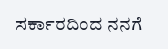ಸರ್ಕಾರದಿಂದ ನನಗೆ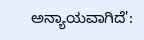ಅನ್ಯಾಯವಾಗಿದೆ':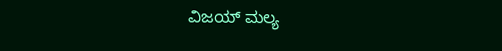ವಿಜಯ್ ಮಲ್ಯ